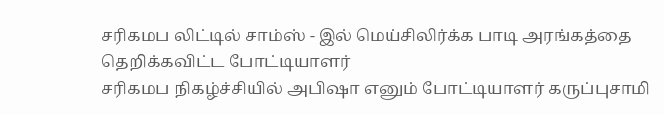சரிகமப லிட்டில் சாம்ஸ் - இல் மெய்சிலிர்க்க பாடி அரங்கத்தை தெறிக்கவிட்ட போட்டியாளர்
சரிகமப நிகழ்ச்சியில் அபிஷா எனும் போட்டியாளர் கருப்புசாமி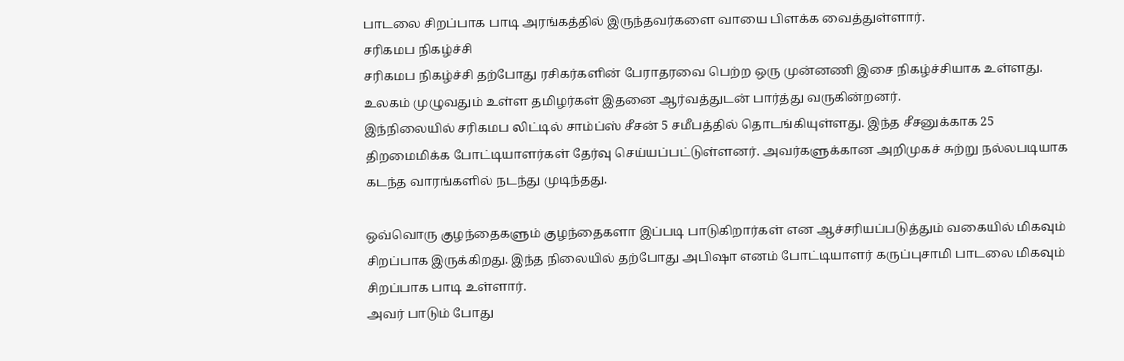பாடலை சிறப்பாக பாடி அரங்கத்தில் இருந்தவர்களை வாயை பிளக்க வைத்துள்ளார்.
சரிகமப நிகழ்ச்சி
சரிகமப நிகழ்ச்சி தற்போது ரசிகர்களின் பேராதரவை பெற்ற ஒரு முன்னணி இசை நிகழ்ச்சியாக உள்ளது. உலகம் முழுவதும் உள்ள தமிழர்கள் இதனை ஆர்வத்துடன் பார்த்து வருகின்றனர்.
இந்நிலையில் சரிகமப லிட்டில் சாம்ப்ஸ் சீசன் 5 சமீபத்தில் தொடங்கியுள்ளது. இந்த சீசனுக்காக 25 திறமைமிக்க போட்டியாளர்கள் தேர்வு செய்யப்பட்டுள்ளனர். அவர்களுக்கான அறிமுகச் சுற்று நல்லபடியாக கடந்த வாரங்களில் நடந்து முடிந்தது.

ஒவ்வொரு குழந்தைகளும் குழந்தைகளா இப்படி பாடுகிறார்கள் என ஆச்சரியப்படுத்தும் வகையில் மிகவும் சிறப்பாக இருக்கிறது. இந்த நிலையில் தற்போது அபிஷா எனம் போட்டியாளர் கருப்புசாமி பாடலை மிகவும் சிறப்பாக பாடி உள்ளார்.
அவர் பாடும் போது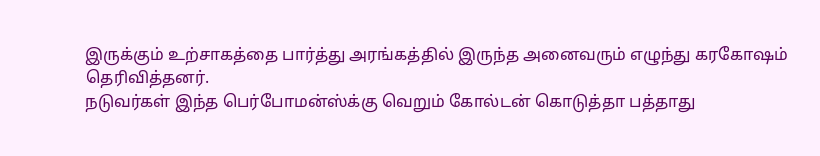இருக்கும் உற்சாகத்தை பார்த்து அரங்கத்தில் இருந்த அனைவரும் எழுந்து கரகோஷம் தெரிவித்தனர்.
நடுவர்கள் இந்த பெர்போமன்ஸ்க்கு வெறும் கோல்டன் கொடுத்தா பத்தாது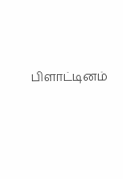பிளாட்டினம்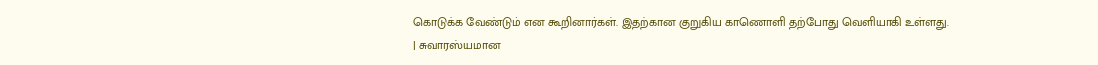கொடுக்க வேண்டும் என கூறினார்கள். இதற்கான குறுகிய காணொளி தற்போது வெளியாகி உள்ளது.
| சுவாரஸ்யமான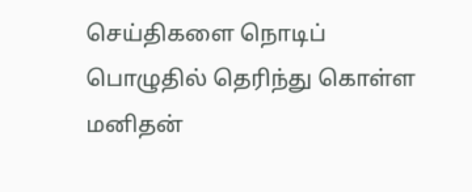செய்திகளை நொடிப் பொழுதில் தெரிந்து கொள்ள மனிதன்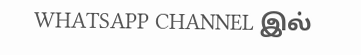WHATSAPP CHANNEL இல்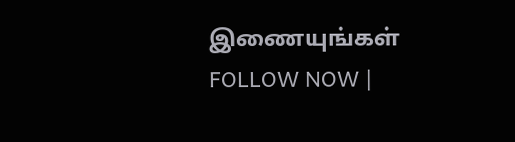இணையுங்கள் FOLLOW NOW |